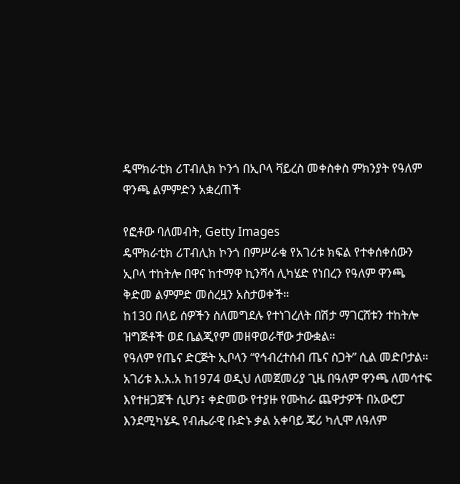ዴሞክራቲክ ሪፐብሊክ ኮንጎ በኢቦላ ቫይረስ መቀስቀስ ምክንያት የዓለም ዋንጫ ልምምድን አቋረጠች

የፎቶው ባለመብት, Getty Images
ዴሞክራቲክ ሪፐብሊክ ኮንጎ በምሥራቁ የአገሪቱ ክፍል የተቀሰቀሰውን ኢቦላ ተከትሎ በዋና ከተማዋ ኪንሻሳ ሊካሄድ የነበረን የዓለም ዋንጫ ቅድመ ልምምድ መሰረዟን አስታወቀች።
ከ130 በላይ ሰዎችን ስለመግደሉ የተነገረለት በሽታ ማገርሸቱን ተከትሎ ዝግጅቶች ወደ ቤልጂየም መዘዋወራቸው ታውቋል።
የዓለም የጤና ድርጅት ኢቦላን “የኅብረተሰብ ጤና ስጋት” ሲል መድቦታል።
አገሪቱ እ.አ.አ ከ1974 ወዲህ ለመጀመሪያ ጊዜ በዓለም ዋንጫ ለመሳተፍ እየተዘጋጀች ሲሆን፤ ቀድመው የተያዙ የሙከራ ጨዋታዎች በአውሮፓ እንደሚካሄዱ የብሔራዊ ቡድኑ ቃል አቀባይ ጄሪ ካሊሞ ለዓለም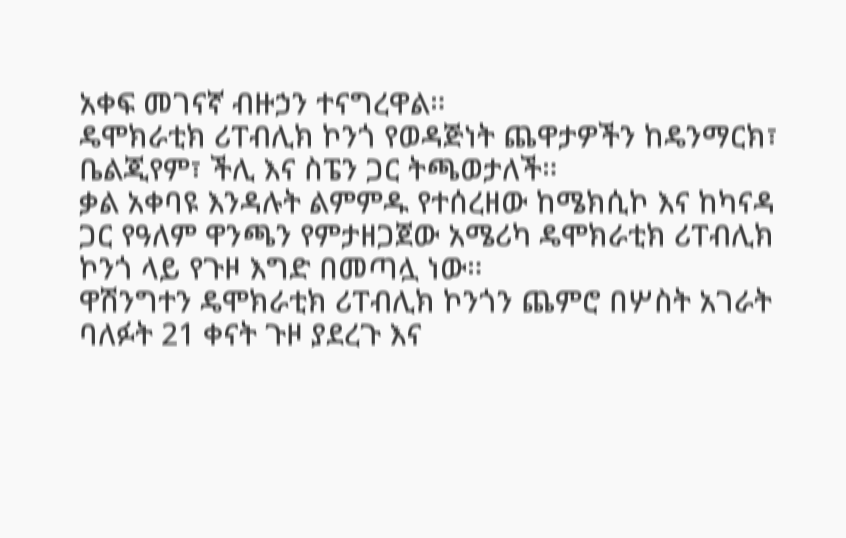አቀፍ መገናኛ ብዙኃን ተናግረዋል።
ዴሞክራቲክ ሪፐብሊክ ኮንጎ የወዳጅነት ጨዋታዎችን ከዴንማርክ፣ ቤልጂየም፣ ችሊ እና ስፔን ጋር ትጫወታለች።
ቃል አቀባዩ እንዳሉት ልምምዱ የተሰረዘው ከሜክሲኮ እና ከካናዳ ጋር የዓለም ዋንጫን የምታዘጋጀው አሜሪካ ዴሞክራቲክ ሪፐብሊክ ኮንጎ ላይ የጉዞ እግድ በመጣሏ ነው።
ዋሽንግተን ዴሞክራቲክ ሪፐብሊክ ኮንጎን ጨምሮ በሦስት አገራት ባለፉት 21 ቀናት ጉዞ ያደረጉ እና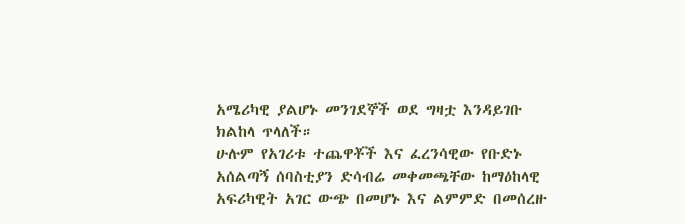አሜሪካዊ ያልሆኑ መንገደኞች ወደ ግዛቷ እንዳይገቡ ክልከላ ጥላለች።
ሁሉም የአገሪቱ ተጨዋቾች እና ፈረንሳዊው የቡድኑ አሰልጣኝ ሰባስቲያን ድሳብሬ መቀመጫቸው ከማዕከላዊ አፍሪካዊት አገር ውጭ በመሆኑ እና ልምምድ በመሰረዙ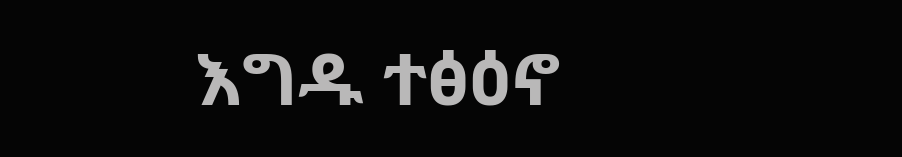እግዱ ተፅዕኖ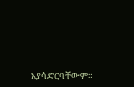አያሳድርባቸውም።